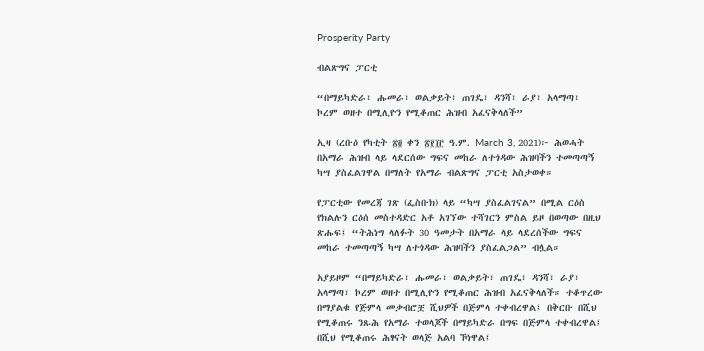Prosperity Party

ብልጽግና ፓርቲ

“በማይካድራ፣ ሑመራ፣ ወልቃይት፣ ጠገዴ፣ ዳንሻ፣ ራያ፣ አላማጣ፣ ኮረም ወዘተ በሚሊዮን የሚቆጠር ሕዝብ አፈናቅላለች”

ኢዛ (ረቡዕ የካቲት ፳፬ ቀን ፳፻፲፫ ዓ.ም. March 3, 2021)፦ ሕወሓት በአማራ ሕዝብ ላይ ላደርሰው ግፍና መከራ ለተጎዳው ሕዝባችን ተመጣጣኝ ካሣ ያስፈልገዋል በማለት የአማራ ብልጽግና ፓርቲ አስታወቀ።

የፓርቲው የመረጃ ገጽ (ፌስቡክ) ላይ “ካሣ ያስፈልገናል” በሚል ርዕስ የክልሉን ርዕሰ መስተዳድር አቶ አገኘው ተሻገርን ምስል ይዞ በወጣው በዚህ ጽሑፍ፤ “ትሕነግ ላለፉት 30 ዓመታት በአማራ ላይ ላደረሰችው ግፍና መከራ ተመጣጣኝ ካሣ ለተጎዳው ሕዝባችን ያስፈልጋል” ብሏል።

አያይዞም “በማይካድራ፣ ሑመራ፣ ወልቃይት፣ ጠገዴ፣ ዳንሻ፣ ራያ፣ አላማጣ፣ ኮረም ወዘተ በሚሊዮን የሚቆጠር ሕዝብ አፈናቅላለች። ተቆጥረው በማያልቁ የጅምላ መቃብሮቿ ሺህዎች በጅምላ ተቀብረዋል፤ በቅርቡ በሺህ የሚቆጠሩ ንጹሕ የአማራ ተወላጆች በማይካድራ በግፍ በጅምላ ተቀብረዋል፤ በሺህ የሚቆጠሩ ሕፃናት ወላጅ አልባ ኾነዋል፤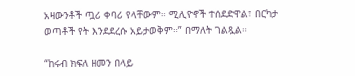አዛውንቶች ጧሪ ቀባሪ የላቸውም። ሚሊዮኖች ተሰደድዋል፣ በርካታ ወጣቶች የት እንደደረሱ አይታወቅም።” በማለት ገልጿል።

“ከሩብ ክፍለ ዘመን በላይ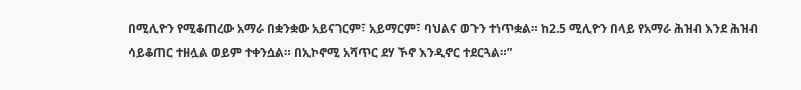በሚሊዮን የሚቆጠረው አማራ በቋንቋው አይናገርም፣ አይማርም፣ ባህልና ወጉን ተነጥቋል። ከ2.5 ሚሊዮን በላይ የአማራ ሕዝብ እንደ ሕዝብ ሳይቆጠር ተዘሏል ወይም ተቀንሷል። በኢኮኖሚ አሻጥር ደሃ ኾኖ እንዲኖር ተደርጓል።”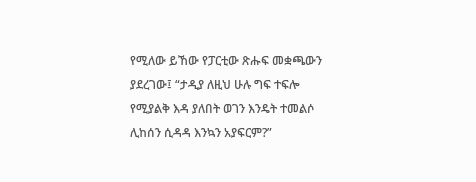የሚለው ይኸው የፓርቲው ጽሑፍ መቋጫውን ያደረገው፤ “ታዲያ ለዚህ ሁሉ ግፍ ተፍሎ የሚያልቅ እዳ ያለበት ወገን እንዴት ተመልሶ ሊከሰን ሲዳዳ እንኳን አያፍርም?”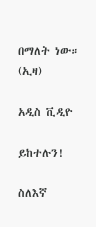በማለት ነው። (ኢዛ)

አዲስ ቪዲዮ

ይከተሉን!

ስለእኛ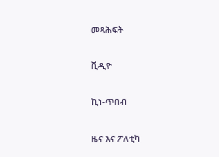መጻሕፍት

ቪዲዮ

ኪነ-ጥበብ

ዜና እና ፖለቲካ